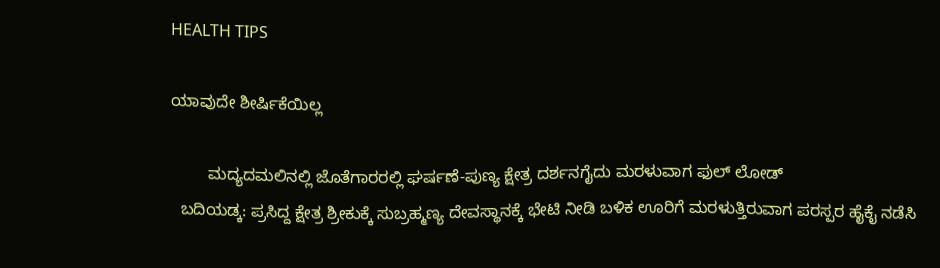HEALTH TIPS

ಯಾವುದೇ ಶೀರ್ಷಿಕೆಯಿಲ್ಲ

        ಮದ್ಯದಮಲಿನಲ್ಲಿ ಜೊತೆಗಾರರಲ್ಲಿ ಘರ್ಷಣೆ-ಪುಣ್ಯ ಕ್ಷೇತ್ರ ದರ್ಶನಗೈದು ಮರಳುವಾಗ ಫುಲ್ ಲೋಡ್
  ಬದಿಯಡ್ಕ: ಪ್ರಸಿದ್ದ ಕ್ಷೇತ್ರ ಶ್ರೀಕುಕ್ಕೆ ಸುಬ್ರಹ್ಮಣ್ಯ ದೇವಸ್ಥಾನಕ್ಕೆ ಭೇಟಿ ನೀಡಿ ಬಳಿಕ ಊರಿಗೆ ಮರಳುತ್ತಿರುವಾಗ ಪರಸ್ಪರ ಹೈಕೈ ನಡೆಸಿ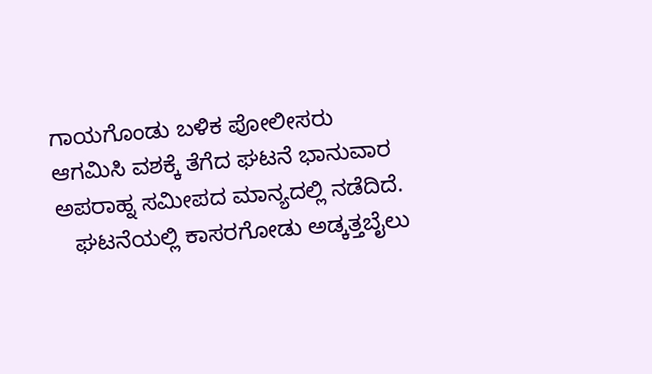ಗಾಯಗೊಂಡು ಬಳಿಕ ಪೋಲೀಸರು ಆಗಮಿಸಿ ವಶಕ್ಕೆ ತೆಗೆದ ಘಟನೆ ಭಾನುವಾರ ಅಪರಾಹ್ನ ಸಮೀಪದ ಮಾನ್ಯದಲ್ಲಿ ನಡೆದಿದೆ.
   ಘಟನೆಯಲ್ಲಿ ಕಾಸರಗೋಡು ಅಡ್ಕತ್ತಬೈಲು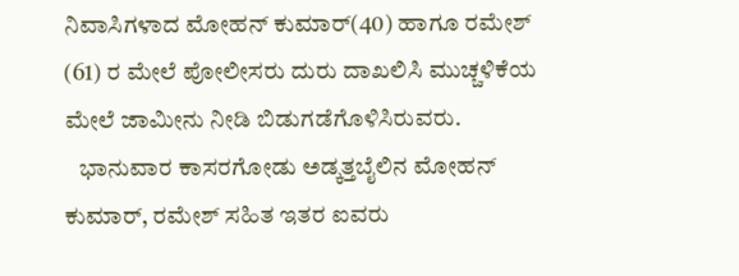ನಿವಾಸಿಗಳಾದ ಮೋಹನ್ ಕುಮಾರ್(40) ಹಾಗೂ ರಮೇಶ್ (61) ರ ಮೇಲೆ ಪೋಲೀಸರು ದುರು ದಾಖಲಿಸಿ ಮುಚ್ಚಳಿಕೆಯ ಮೇಲೆ ಜಾಮೀನು ನೀಡಿ ಬಿಡುಗಡೆಗೊಳಿಸಿರುವರು.
   ಭಾನುವಾರ ಕಾಸರಗೋಡು ಅಡ್ಕತ್ತಬೈಲಿನ ಮೋಹನ್ ಕುಮಾರ್, ರಮೇಶ್ ಸಹಿತ ಇತರ ಐವರು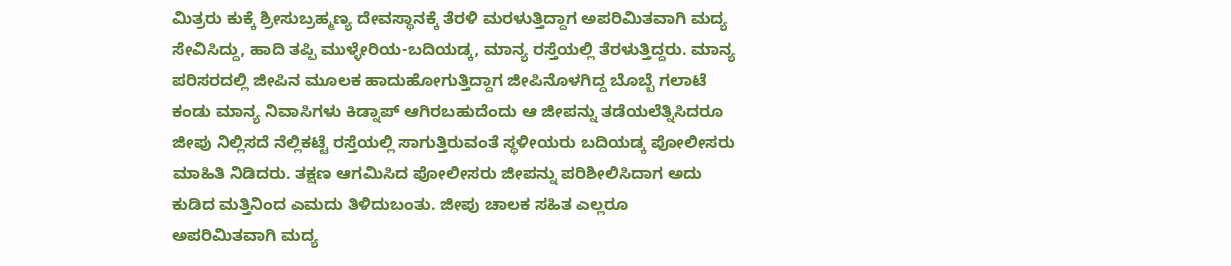ಮಿತ್ರರು ಕುಕ್ಕೆ ಶ್ರೀಸುಬ್ರಹ್ಮಣ್ಯ ದೇವಸ್ಥಾನಕ್ಕೆ ತೆರಳಿ ಮರಳುತ್ತಿದ್ದಾಗ ಅಪರಿಮಿತವಾಗಿ ಮದ್ಯ ಸೇವಿಸಿದ್ದು, ಹಾದಿ ತಪ್ಪಿ ಮುಳ್ಳೇರಿಯ-ಬದಿಯಡ್ಕ, ಮಾನ್ಯ ರಸ್ತೆಯಲ್ಲಿ ತೆರಳುತ್ತಿದ್ದರು. ಮಾನ್ಯ ಪರಿಸರದಲ್ಲಿ ಜೀಪಿನ ಮೂಲಕ ಹಾದುಹೋಗುತ್ತಿದ್ದಾಗ ಜೀಪಿನೊಳಗಿದ್ದ ಬೊಬ್ಬೆ ಗಲಾಟೆ ಕಂಡು ಮಾನ್ಯ ನಿವಾಸಿಗಳು ಕಿಡ್ನಾಪ್ ಆಗಿರಬಹುದೆಂದು ಆ ಜೀಪನ್ನು ತಡೆಯಲೆತ್ನಿಸಿದರೂ ಜೀಪು ನಿಲ್ಲಿಸದೆ ನೆಲ್ಲಿಕಟ್ಟೆ ರಸ್ತೆಯಲ್ಲಿ ಸಾಗುತ್ತಿರುವಂತೆ ಸ್ಥಳೀಯರು ಬದಿಯಡ್ಕ ಪೋಲೀಸರು ಮಾಹಿತಿ ನಿಡಿದರು. ತಕ್ಷಣ ಆಗಮಿಸಿದ ಪೋಲೀಸರು ಜೀಪನ್ನು ಪರಿಶೀಲಿಸಿದಾಗ ಅದು ಕುಡಿದ ಮತ್ತಿನಿಂದ ಎಮದು ತಿಳಿದುಬಂತು. ಜೀಪು ಚಾಲಕ ಸಹಿತ ಎಲ್ಲರೂ ಅಪರಿಮಿತವಾಗಿ ಮದ್ಯ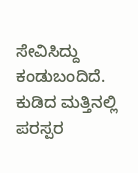ಸೇವಿಸಿದ್ದು ಕಂಡುಬಂದಿದೆ. ಕುಡಿದ ಮತ್ತಿನಲ್ಲಿ ಪರಸ್ಪರ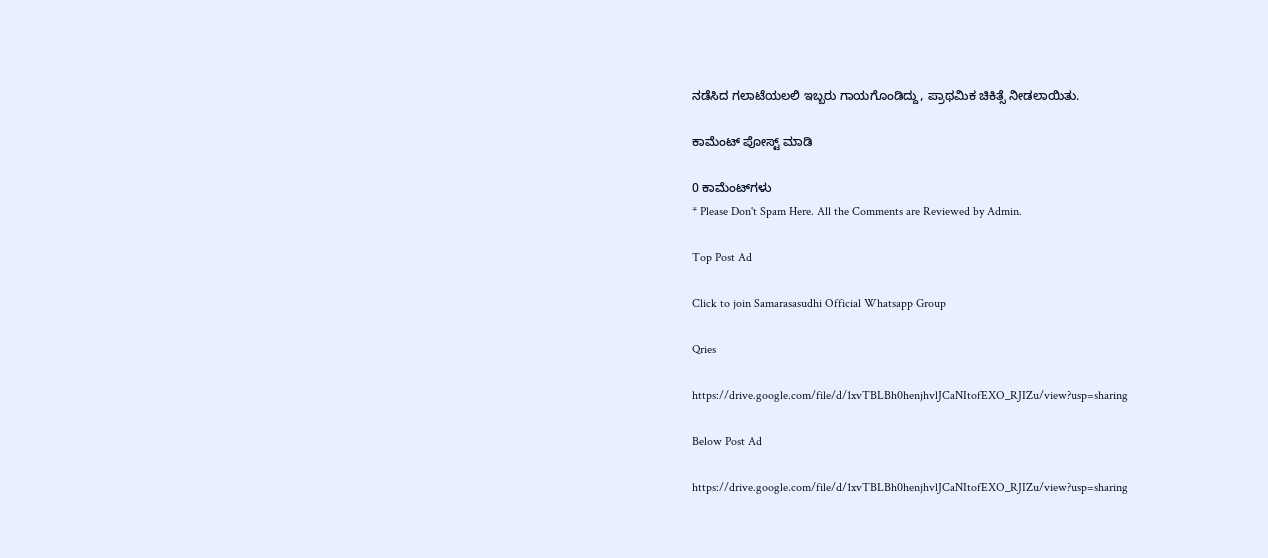ನಡೆಸಿದ ಗಲಾಟೆಯಲಲಿ ಇಬ್ಬರು ಗಾಯಗೊಂಡಿದ್ದು, ಪ್ರಾಥಮಿಕ ಚಿಕಿತ್ಸೆ ನೀಡಲಾಯಿತು.

ಕಾಮೆಂಟ್‌‌ ಪೋಸ್ಟ್‌ ಮಾಡಿ

0 ಕಾಮೆಂಟ್‌ಗಳು
* Please Don't Spam Here. All the Comments are Reviewed by Admin.

Top Post Ad

Click to join Samarasasudhi Official Whatsapp Group

Qries

https://drive.google.com/file/d/1xvTBLBh0henjhvlJCaNItofEXO_RJIZu/view?usp=sharing

Below Post Ad

https://drive.google.com/file/d/1xvTBLBh0henjhvlJCaNItofEXO_RJIZu/view?usp=sharing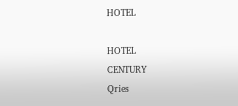HOTEL

HOTEL
CENTURY
Qries